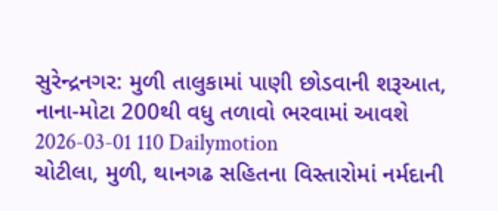સુરેન્દ્રનગર: મુળી તાલુકામાં પાણી છોડવાની શરૂઆત, નાના-મોટા 200થી વધુ તળાવો ભરવામાં આવશે
2026-03-01 110 Dailymotion
ચોટીલા, મુળી, થાનગઢ સહિતના વિસ્તારોમાં નર્મદાની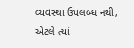વ્યવસ્થા ઉપલબ્ધ નથી, એટલે ત્યાં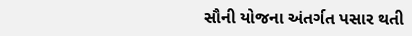સૌની યોજના અંતર્ગત પસાર થતી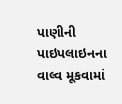પાણીની પાઇપલાઇનના વાલ્વ મૂકવામાં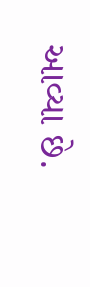આવ્યા છે.